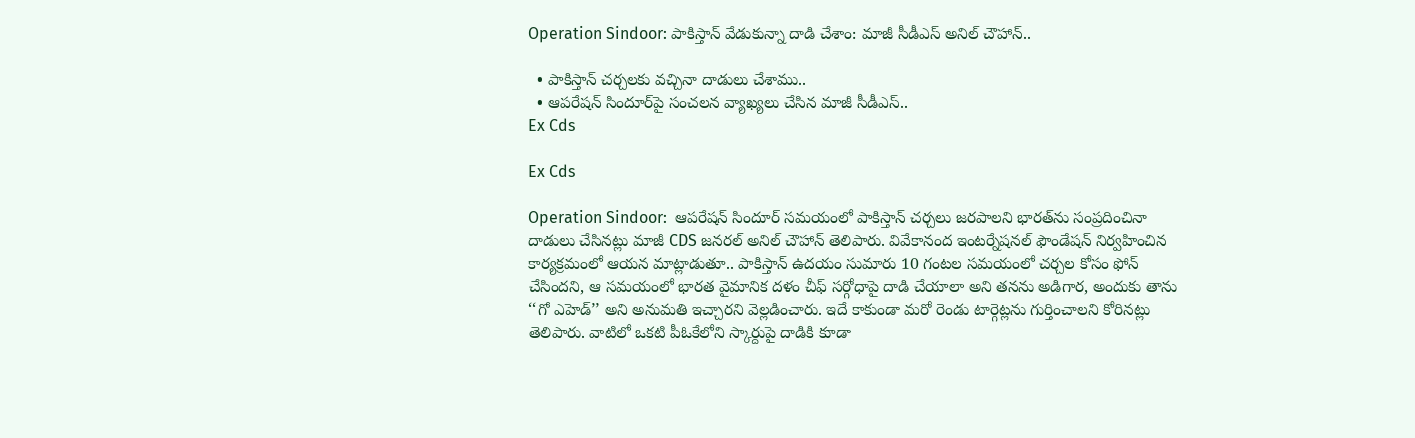Operation Sindoor: పాకిస్తాన్ వేడుకున్నా దాడి చేశాం: మాజీ సీడీఎస్ అనిల్ చౌహాన్..

  • పాకిస్తాన్ చర్చలకు వచ్చినా దాడులు చేశాము..
  • ఆపరేషన్ సిందూర్‌పై సంచలన వ్యాఖ్యలు చేసిన మాజీ సీడీఎస్..
Ex Cds

Ex Cds

Operation Sindoor:  ఆపరేషన్ సిందూర్ సమయంలో పాకిస్తాన్ చర్చలు జరపాలని భారత్‌ను సంప్రదించినా దాడులు చేసినట్లు మాజీ CDS జనరల్ అనిల్ చౌహాన్ తెలిపారు. వివేకానంద ఇంటర్నేషనల్ ఫౌండేషన్ నిర్వహించిన కార్యక్రమంలో ఆయన మాట్లాడుతూ.. పాకిస్తాన్ ఉదయం సుమారు 10 గంటల సమయంలో చర్చల కోసం ఫోన్ చేసిందని, ఆ సమయంలో భారత వైమానిక దళం చీఫ్ సర్గోధాపై దాడి చేయాలా అని తనను అడిగార, అందుకు తాను ‘‘గో ఎహెడ్’’ అని అనుమతి ఇచ్చారని వెల్లడించారు. ఇదే కాకుండా మరో రెండు టార్గెట్లను గుర్తించాలని కోరినట్లు తెలిపారు. వాటిలో ఒకటి పీఓకేలోని స్కార్దుపై దాడికి కూడా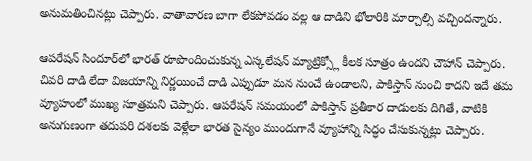అనుమతించినట్లు చెప్పారు. వాతావారణ బాగా లేకపోవడం వల్ల ఆ దాడిని భోలారికి మార్చాల్సి వచ్చిందన్నారు.

ఆపరేషన్ సిందూర్‌లో భారత్ రూపొందించుకున్న ఎస్కలేషన్ మ్యాట్రిక్స్లో కీలక సూత్రం ఉందని చౌహాన్ చెప్పారు. చివరి దాడి లేదా విజయాన్ని నిర్ణయించే దాడి ఎప్పుడూ మన నుంచే ఉండాలని, పాకిస్తాన్ నుంచి కాదని ఇదే తమ వ్యూహంలో ముఖ్య సూత్రమని చెప్పారు. ఆపరేషన్ సమయంలో పాకిస్తాన్ ప్రతీకార దాడులకు దిగితే, వాటికి అనుగుణంగా తదుపరి దశలకు వెళ్లేలా భారత సైన్యం ముందుగానే వ్యూహాన్ని సిద్ధం చేసుకున్నట్లు చెప్పారు.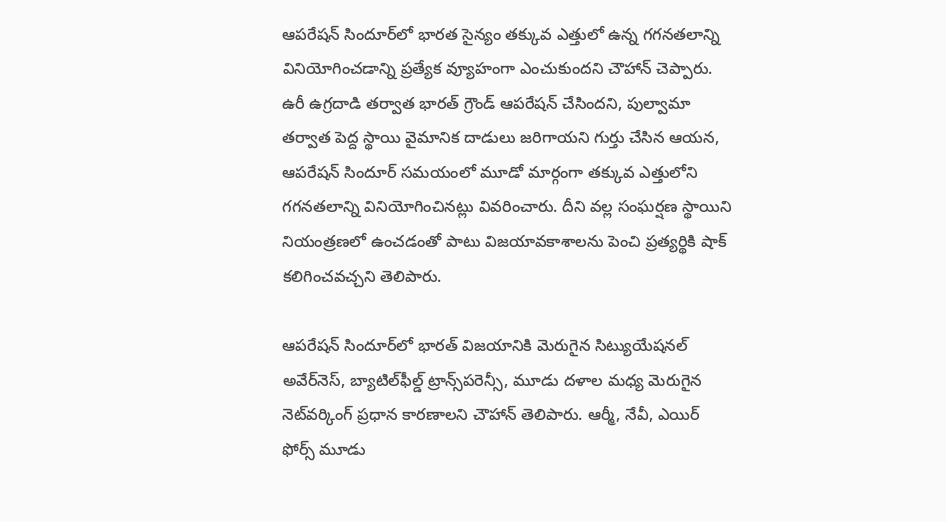ఆపరేషన్ సిందూర్‌లో భారత సైన్యం తక్కువ ఎత్తులో ఉన్న గగనతలాన్ని వినియోగించడాన్ని ప్రత్యేక వ్యూహంగా ఎంచుకుందని చౌహాన్ చెప్పారు. ఉరీ ఉగ్రదాడి తర్వాత భారత్ గ్రౌండ్ ఆపరేషన్ చేసిందని, పుల్వామా తర్వాత పెద్ద స్థాయి వైమానిక దాడులు జరిగాయని గుర్తు చేసిన ఆయన, ఆపరేషన్ సిందూర్‌ సమయంలో మూడో మార్గంగా తక్కువ ఎత్తులోని గగనతలాన్ని వినియోగించినట్లు వివరించారు. దీని వల్ల సంఘర్షణ స్థాయిని నియంత్రణలో ఉంచడంతో పాటు విజయావకాశాలను పెంచి ప్రత్యర్థికి షాక్ కలిగించవచ్చని తెలిపారు.

ఆపరేషన్ సిందూర్‌లో భారత్ విజయానికి మెరుగైన సిట్యుయేషనల్ అవేర్‌నెస్, బ్యాటిల్‌ఫీల్డ్ ట్రాన్స్‌పరెన్సీ, మూడు దళాల మధ్య మెరుగైన నెట్‌వర్కింగ్ ప్రధాన కారణాలని చౌహాన్ తెలిపారు. ఆర్మీ, నేవీ, ఎయిర్ ఫోర్స్ మూడు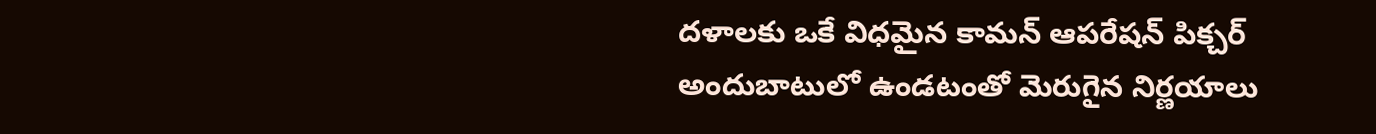దళాలకు ఒకే విధమైన కామన్ ఆపరేషన్ పిక్చర్ అందుబాటులో ఉండటంతో మెరుగైన నిర్ణయాలు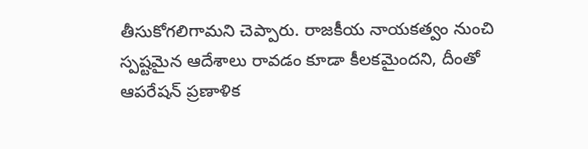తీసుకోగలిగామని చెప్పారు. రాజకీయ నాయకత్వం నుంచి స్పష్టమైన ఆదేశాలు రావడం కూడా కీలకమైందని, దీంతో ఆపరేషన్ ప్రణాళిక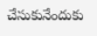చేసుకునేందుకు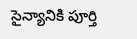సైన్యానికి పూర్తి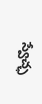స్వేచ్ఛ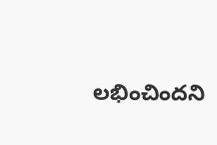లభించిందని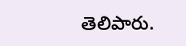తెలిపారు.